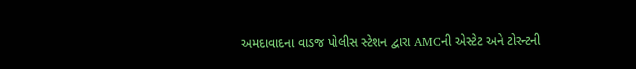અમદાવાદના વાડજ પોલીસ સ્ટેશન દ્વારા AMCની એસ્ટેટ અને ટોરન્ટની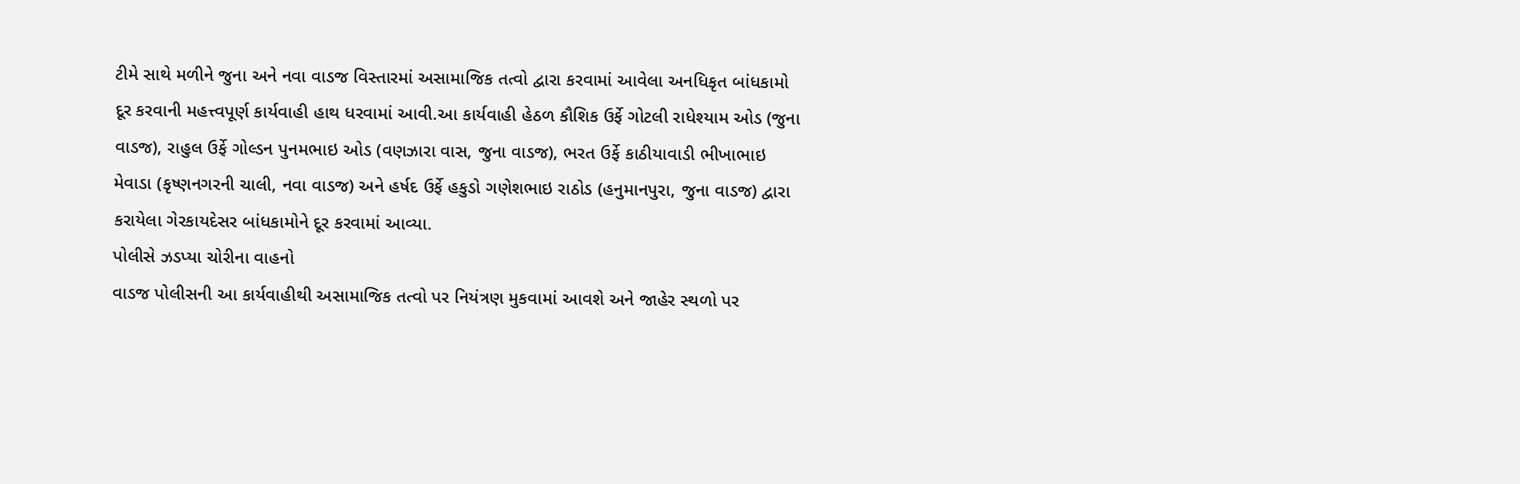ટીમે સાથે મળીને જુના અને નવા વાડજ વિસ્તારમાં અસામાજિક તત્વો દ્વારા કરવામાં આવેલા અનધિકૃત બાંધકામો દૂર કરવાની મહત્ત્વપૂર્ણ કાર્યવાહી હાથ ધરવામાં આવી.આ કાર્યવાહી હેઠળ કૌશિક ઉર્ફે ગોટલી રાધેશ્યામ ઓડ (જુના વાડજ), રાહુલ ઉર્ફે ગોલ્ડન પુનમભાઇ ઓડ (વણઝારા વાસ, જુના વાડજ), ભરત ઉર્ફે કાઠીયાવાડી ભીખાભાઇ મેવાડા (કૃષ્ણનગરની ચાલી, નવા વાડજ) અને હર્ષદ ઉર્ફે હકુડો ગણેશભાઇ રાઠોડ (હનુમાનપુરા, જુના વાડજ) દ્વારા કરાયેલા ગેરકાયદેસર બાંધકામોને દૂર કરવામાં આવ્યા.
પોલીસે ઝડપ્યા ચોરીના વાહનો
વાડજ પોલીસની આ કાર્યવાહીથી અસામાજિક તત્વો પર નિયંત્રણ મુકવામાં આવશે અને જાહેર સ્થળો પર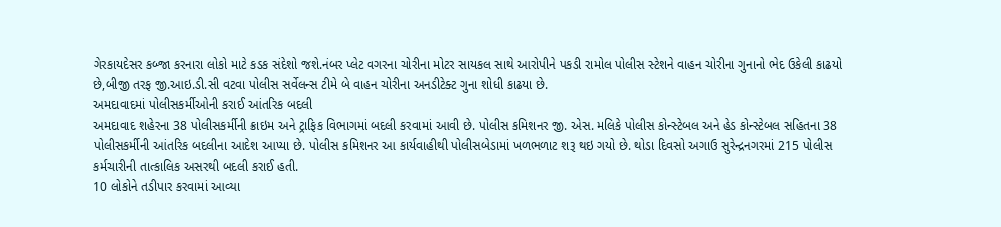ગેરકાયદેસર કબ્જા કરનારા લોકો માટે કડક સંદેશો જશે.નંબર પ્લેટ વગરના ચોરીના મોટર સાયકલ સાથે આરોપીને પકડી રામોલ પોલીસ સ્ટેશને વાહન ચોરીના ગુનાનો ભેદ ઉકેલી કાઢયો છે,બીજી તરફ જી.આઇ.ડી.સી વટવા પોલીસ સર્વેલન્સ ટીમે બે વાહન ચોરીના અનડીટેક્ટ ગુના શોધી કાઢયા છે.
અમદાવાદમાં પોલીસકર્મીઓની કરાઈ આંતરિક બદલી
અમદાવાદ શહેરના 38 પોલીસકર્મીની ક્રાઇમ અને ટ્રાફિક વિભાગમાં બદલી કરવામાં આવી છે. પોલીસ કમિશનર જી. એસ. મલિકે પોલીસ કોન્સ્ટેબલ અને હેડ કોન્સ્ટેબલ સહિતના 38 પોલીસકર્મીની આંતરિક બદલીના આદેશ આપ્યા છે. પોલીસ કમિશનર આ કાર્યવાહીથી પોલીસબેડામાં ખળભળાટ શરૂ થઇ ગયો છે. થોડા દિવસો અગાઉ સુરેન્દ્રનગરમાં 215 પોલીસ કર્મચારીની તાત્કાલિક અસરથી બદલી કરાઈ હતી.
10 લોકોને તડીપાર કરવામાં આવ્યા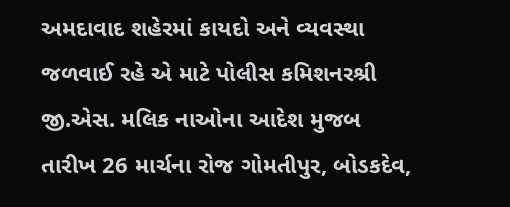અમદાવાદ શહેરમાં કાયદો અને વ્યવસ્થા જળવાઈ રહે એ માટે પોલીસ કમિશનરશ્રી જી.એસ. મલિક નાઓના આદેશ મુજબ તારીખ 26 માર્ચના રોજ ગોમતીપુર, બોડકદેવ,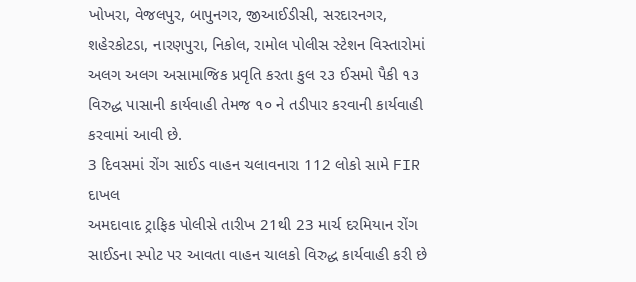ખોખરા, વેજલપુર, બાપુનગર, જીઆઈડીસી, સરદારનગર, શહેરકોટડા, નારણપુરા, નિકોલ, રામોલ પોલીસ સ્ટેશન વિસ્તારોમાં અલગ અલગ અસામાજિક પ્રવૃતિ કરતા કુલ ૨૩ ઈસમો પૈકી ૧૩ વિરુદ્ધ પાસાની કાર્યવાહી તેમજ ૧૦ ને તડીપાર કરવાની કાર્યવાહી કરવામાં આવી છે.
3 દિવસમાં રોંગ સાઈડ વાહન ચલાવનારા 112 લોકો સામે FIR દાખલ
અમદાવાદ ટ્રાફિક પોલીસે તારીખ 21થી 23 માર્ચ દરમિયાન રોંગ સાઈડના સ્પોટ પર આવતા વાહન ચાલકો વિરુદ્ધ કાર્યવાહી કરી છે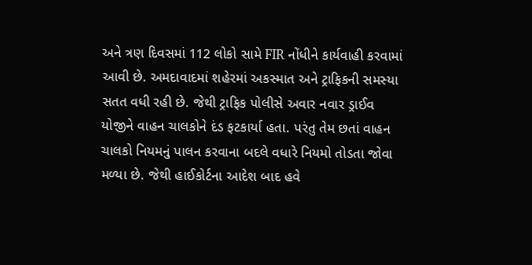અને ત્રણ દિવસમાં 112 લોકો સામે FIR નોંધીને કાર્યવાહી કરવામાં આવી છે. અમદાવાદમાં શહેરમાં અકસ્માત અને ટ્રાફિકની સમસ્યા સતત વધી રહી છે. જેથી ટ્રાફિક પોલીસે અવાર નવાર ડ્રાઈવ યોજીને વાહન ચાલકોને દંડ ફટકાર્યા હતા. પરંતુ તેમ છતાં વાહન ચાલકો નિયમનું પાલન કરવાના બદલે વધારે નિયમો તોડતા જોવા મળ્યા છે. જેથી હાઈકોર્ટના આદેશ બાદ હવે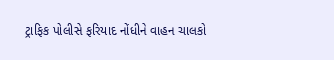ટ્રાફિક પોલીસે ફરિયાદ નોંધીને વાહન ચાલકો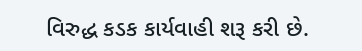વિરુદ્ધ કડક કાર્યવાહી શરૂ કરી છે.